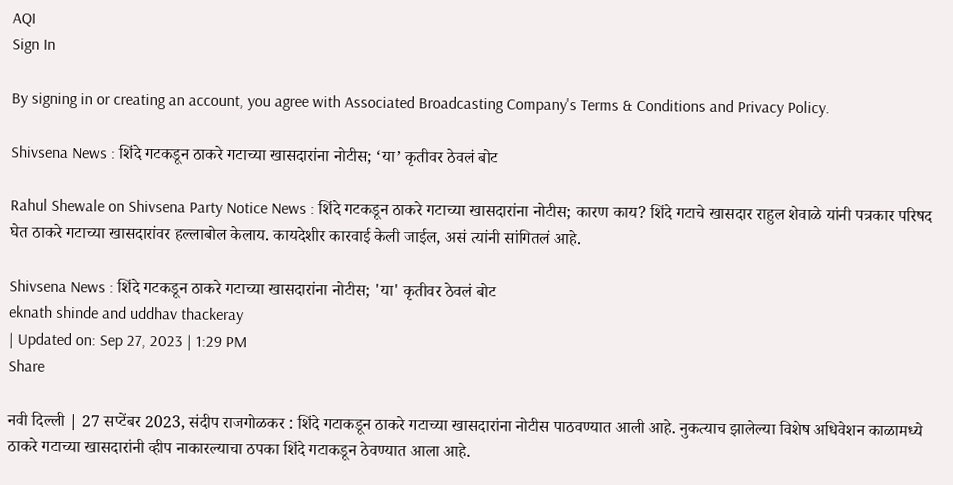AQI
Sign In

By signing in or creating an account, you agree with Associated Broadcasting Company's Terms & Conditions and Privacy Policy.

Shivsena News : शिंदे गटकडून ठाकरे गटाच्या खासदारांना नोटीस; ‘या’ कृतीवर ठेवलं बोट

Rahul Shewale on Shivsena Party Notice News : शिंदे गटकडून ठाकरे गटाच्या खासदारांना नोटीस; कारण काय? शिंदे गटाचे खासदार राहुल शेवाळे यांनी पत्रकार परिषद घेत ठाकरे गटाच्या खासदारांवर हल्लाबोल केलाय. कायदेशीर कारवाई केली जाईल, असं त्यांनी सांगितलं आहे.

Shivsena News : शिंदे गटकडून ठाकरे गटाच्या खासदारांना नोटीस; 'या' कृतीवर ठेवलं बोट
eknath shinde and uddhav thackeray
| Updated on: Sep 27, 2023 | 1:29 PM
Share

नवी दिल्ली | 27 सप्टेंबर 2023, संदीप राजगोळकर : शिंदे गटाकडून ठाकरे गटाच्या खासदारांना नोटीस पाठवण्यात आली आहे. नुकत्याच झालेल्या विशेष अधिवेशन काळामध्ये ठाकरे गटाच्या खासदारांनी व्हीप नाकारल्याचा ठपका शिंदे गटाकडून ठेवण्यात आला आहे.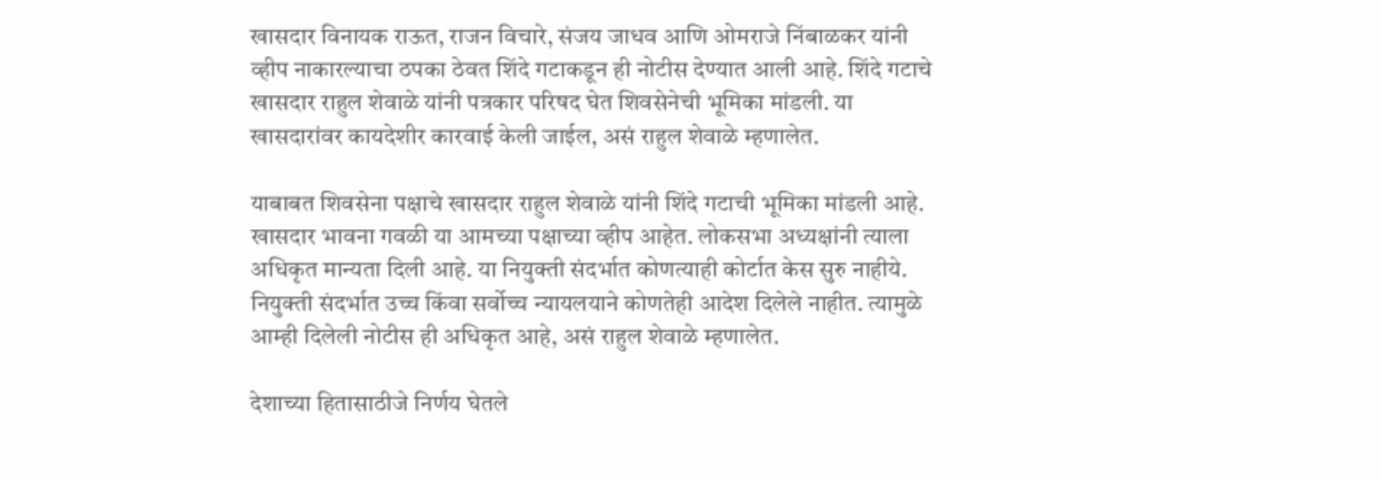खासदार विनायक राऊत, राजन विचारे, संजय जाधव आणि ओमराजे निंबाळकर यांनी व्हीप नाकारल्याचा ठपका ठेवत शिंदे गटाकडून ही नोटीस देण्यात आली आहे. शिंदे गटाचे खासदार राहुल शेवाळे यांनी पत्रकार परिषद घेत शिवसेनेची भूमिका मांडली. या खासदारांवर कायदेशीर कारवाई केली जाईल, असं राहुल शेवाळे म्हणालेत.

याबाबत शिवसेना पक्षाचे खासदार राहुल शेवाळे यांनी शिंदे गटाची भूमिका मांडली आहे. खासदार भावना गवळी या आमच्या पक्षाच्या व्हीप आहेत. लोकसभा अध्यक्षांनी त्याला अधिकृत मान्यता दिली आहे. या नियुक्ती संदर्भात कोणत्याही कोर्टात केस सुरु नाहीये. नियुक्ती संदर्भात उच्च किंवा सर्वोच्च न्यायलयाने कोणतेही आदेश दिलेले नाहीत. त्यामुळे आम्ही दिलेली नोटीस ही अधिकृत आहे, असं राहुल शेवाळे म्हणालेत.

देशाच्या हितासाठीजे निर्णय घेतले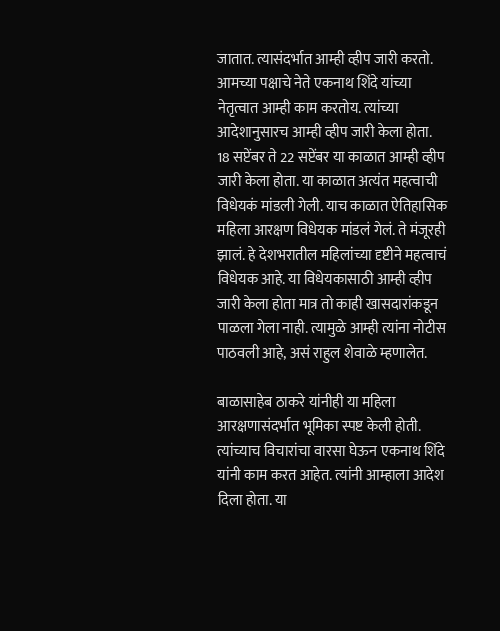जातात. त्यासंदर्भात आम्ही व्हीप जारी करतो. आमच्या पक्षाचे नेते एकनाथ शिंदे यांच्या नेतृत्वात आम्ही काम करतोय. त्यांच्या आदेशानुसारच आम्ही व्हीप जारी केला होता. 18 सप्टेंबर ते 22 सप्टेंबर या काळात आम्ही व्हीप जारी केला होता. या काळात अत्यंत महत्वाची विधेयकं मांडली गेली. याच काळात ऐतिहासिक महिला आरक्षण विधेयक मांडलं गेलं. ते मंजूरही झालं. हे देशभरातील महिलांच्या दृष्टीने महत्वाचं विधेयक आहे. या विधेयकासाठी आम्ही व्हीप जारी केला होता मात्र तो काही खासदारांकडून पाळला गेला नाही. त्यामुळे आम्ही त्यांना नोटीस पाठवली आहे, असं राहुल शेवाळे म्हणालेत.

बाळासाहेब ठाकरे यांनीही या महिला आरक्षणासंदर्भात भूमिका स्पष्ट केली होती. त्यांच्याच विचारांचा वारसा घेऊन एकनाथ शिंदे यांनी काम करत आहेत. त्यांनी आम्हाला आदेश दिला होता. या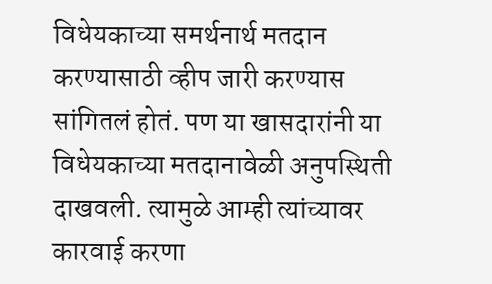विधेयकाच्या समर्थनार्थ मतदान करण्यासाठी व्हीप जारी करण्यास सांगितलं होतं. पण या खासदारांनी या विधेयकाच्या मतदानावेळी अनुपस्थिती दाखवली. त्यामुळे आम्ही त्यांच्यावर कारवाई करणा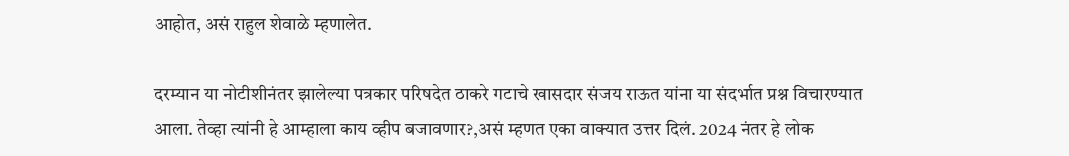आहोत, असं राहुल शेवाळे म्हणालेत.

दरम्यान या नोटीशीनंतर झालेल्या पत्रकार परिषदेत ठाकरे गटाचे खासदार संजय राऊत यांना या संदर्भात प्रश्न विचारण्यात आला. तेव्हा त्यांनी हे आम्हाला काय व्हीप बजावणार?,असं म्हणत एका वाक्यात उत्तर दिलं. 2024 नंतर हे लोक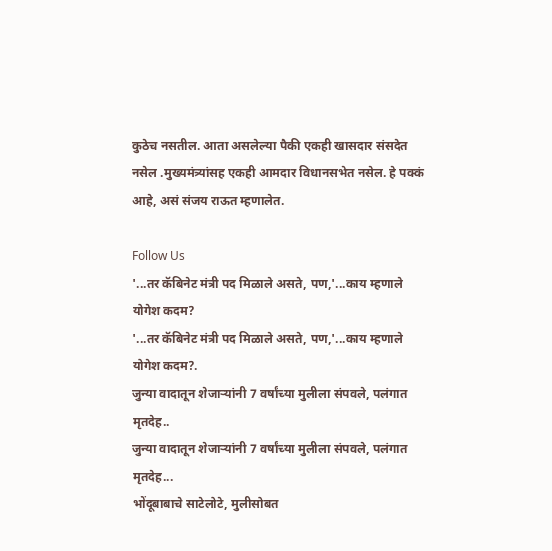कुठेच नसतील. आता असलेल्या पैकी एकही खासदार संसदेत नसेल .मुख्यमंत्र्यांसह एकही आमदार विधानसभेत नसेल. हे पक्कं आहे, असं संजय राऊत म्हणालेत.

Follow Us
'...तर कॅबिनेट मंत्री पद मिळाले असते, पण,'...काय म्हणाले योगेश कदम?
'...तर कॅबिनेट मंत्री पद मिळाले असते, पण,'...काय म्हणाले योगेश कदम?.
जुन्या वादातून शेजाऱ्यांनी 7 वर्षांच्या मुलीला संपवले, पलंगात मृतदेह..
जुन्या वादातून शेजाऱ्यांनी 7 वर्षांच्या मुलीला संपवले, पलंगात मृतदेह...
भोंदूबाबाचे साटेलोटे, मुलीसोबत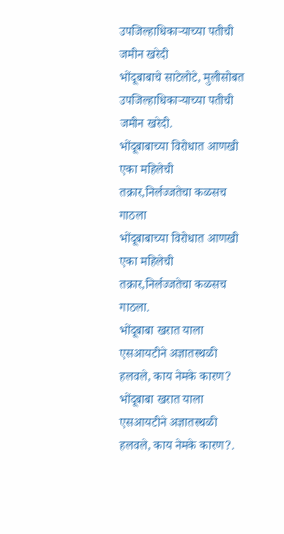उपजिल्हाधिकाऱ्याच्या पतीची जमीन खरेदी
भोंदूबाबाचे साटेलोटे, मुलीसोबत उपजिल्हाधिकाऱ्याच्या पतीची जमीन खरेदी.
भोंदूबाबाच्या विरोधात आणखी एका महिलेची तक्रार,निर्लज्जतेचा कळसच गाठला
भोंदूबाबाच्या विरोधात आणखी एका महिलेची तक्रार,निर्लज्जतेचा कळसच गाठला.
भोंदूबाबा खरात याला एसआयटीने अज्ञातस्थळी हलवले, काय नेमके कारण?
भोंदूबाबा खरात याला एसआयटीने अज्ञातस्थळी हलवले, काय नेमके कारण?.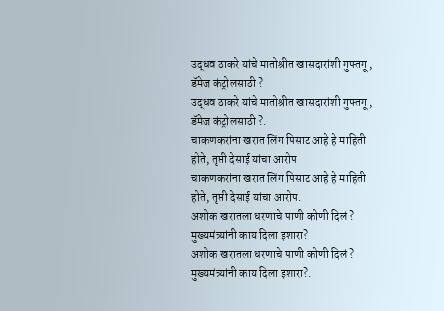उद्धव ठाकरे यांचे मातोश्रीत खासदारांशी गुफ्तगू , डॅमेज कंट्रोलसाठी ?
उद्धव ठाकरे यांचे मातोश्रीत खासदारांशी गुफ्तगू , डॅमेज कंट्रोलसाठी ?.
चाकणकरांना खरात लिंग पिसाट आहे हे माहिती होते, तृप्ती देसाई यांचा आरोप
चाकणकरांना खरात लिंग पिसाट आहे हे माहिती होते, तृप्ती देसाई यांचा आरोप.
अशोक खरातला धरणाचे पाणी कोणी दिलं ? मुख्यमंत्र्यांनी काय दिला इशारा?
अशोक खरातला धरणाचे पाणी कोणी दिलं ? मुख्यमंत्र्यांनी काय दिला इशारा?.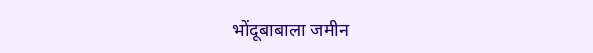भोंदूबाबाला जमीन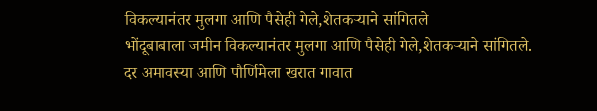विकल्यानंतर मुलगा आणि पैसेही गेले,शेतकऱ्याने सांगितले
भोंदूबाबाला जमीन विकल्यानंतर मुलगा आणि पैसेही गेले,शेतकऱ्याने सांगितले.
दर अमावस्या आणि पौर्णिमेला खरात गावात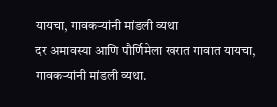यायचा, गावकऱ्यांनी मांडली व्यथा
दर अमावस्या आणि पौर्णिमेला खरात गावात यायचा, गावकऱ्यांनी मांडली व्यथा.